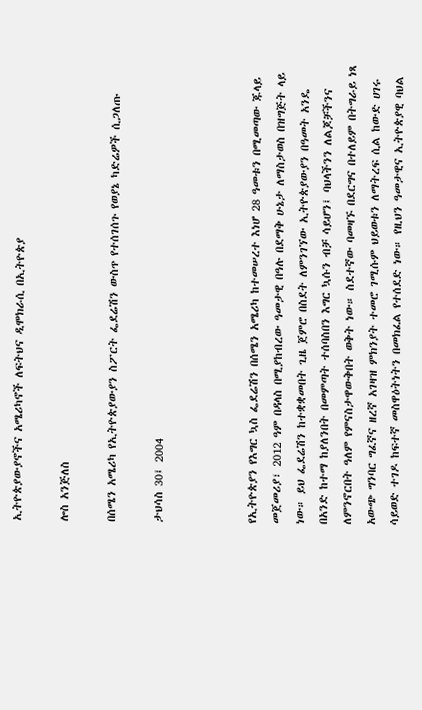ኢትዮጵያውያኖችና አሜሪካኖች ለፍትህና ዲሞክራሲ በኢትዮጵያ

ሎስ አንጅለስ

በሰሜን አሜሪካ የኢትዮጵያውያን ስፖርት ፌደሬሽን ውስጥ የተሰገሰጉ የወያኔ ካድሬዎች ሲጋለጡ

ታህሳስ 30፤ 2004



የኢትዮጵያን የእግር ኳስ ፌደሬሽን በሰሜን አሜሪካ ከተመሠረተ እነሆ 28 ዓመቱን በሚመጣው ጁላይ መጀመሪያ፣ 2012 ዓም በዳላስ በሚያከብረው ዓመታዊ በዓሉ በደማቅ ሁኔታ ለማስታወስ በዝግጅት ላይ ነው። ይህ ፌደሬሽን ከተቋቋመበት ጊዜ ጀምሮ በስደት ለምንገኘው ኢትዮጵያውያን በዓመት አንዴ በአንድ ከተማ ከያለንበት በመምጣት ተሰባስበን እግር ኳሱን ብቻ ሳይሆን፤ ባህላችንን ለልጆቻችንና ለምንኖርበት ዓለም የምናስታዋውቅበት ወቅት ነው። ስደተኛው ባመዛኙ በደርግና በተለይም በትግራይ ነጻ አውጭ ግንባር ግፈኛና ዘረኛ አገዛዝ ምክንያት ተመሮ ገሚሱም ህይወቱን ለማትረፍ ሲል ከውድ ሀገሩ ሳይወድ ተገዶ ከፍተኛ መስዋዕትነትን በመክፈል የተሰደድ ነው። የዚህን ዓመታዊና ኢትዮጵያዊ ባህል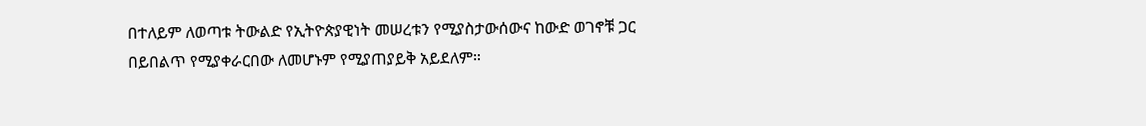በተለይም ለወጣቱ ትውልድ የኢትዮጵያዊነት መሠረቱን የሚያስታውሰውና ከውድ ወገኖቹ ጋር በይበልጥ የሚያቀራርበው ለመሆኑም የሚያጠያይቅ አይደለም።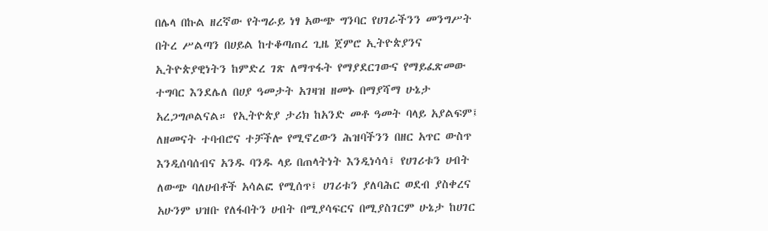በሌላ በኩል ዘረኛው የትግራይ ነፃ አውጭ ግንባር የሀገራችንን መንግሥት በትረ ሥልጣን በሀይል ከተቆጣጠረ ጊዜ ጀምሮ ኢትዮጵያንና ኢትዮጵያዊነትን ከምድረ ገጽ ለማጥፋት የማያደርገውና የማይፈጽመው ተግባር እንደሌለ በሀያ ዓመታት አገዛዝ ዘመኑ በማያሻማ ሁኔታ አረጋግጦልናል። የኢትዮጵያ ታሪክ ከአንድ መቶ ዓመት ባላይ አያልፍም፤ ለዘመናት ተባብሮና ተቻችሎ የሚኖረውን ሕዝባችንን በዘር አጥር ውስጥ እንዲሰባሰብና አንዱ ባንዱ ላይ በጠላትነት እንዲነሳሳ፤ የሀገሪቱን ሀብት ለውጭ ባለሀብቶች አሳልፎ የሚሰጥ፤ ሀገሪቱን ያለባሕር ወደብ ያስቀረና አሁንም ህዝቡ የለፋበትን ሀብት በሚያሳፍርና በሚያስገርም ሁኔታ ከሀገር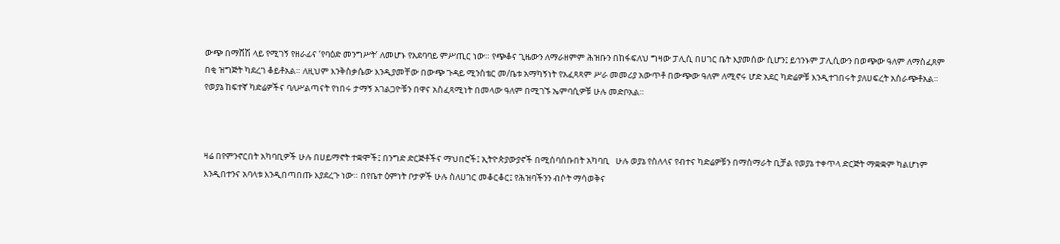ውጭ በማሸሽ ላይ የሚገኝ የዘራፊና ‘የባዕድ መንግሥት’ ለመሆኑ የአደባባይ ምሥጢር ነው። የጭቆና ጊዜውን ለማራዘምም ሕዝቡን በከፋፍለህ ግዛው ፓሊሲ በሀገር ቤት እያመሰው ሲሆን፤ ይኅንኑም ፓሊሲውን በወጭው ዓለም ለማስፈጸም በቂ ዝግጅት ካደረገ ቆይቶአል። ለዚህም እንቅስቃሴው እንዲያመቸው በውጭ ጉዳይ ሚንስቴር መ/ቤቱ አማካኝነት የአፈጻጻም ሥራ መመሪያ አውጥቶ በውጭው ዓለም ለሚኖሩ ሆድ አደር ካድሬዎቹ እንዲተገበሩት ያለሀፍረት አሰራጭቶአል። የወያኔ ከፍተኛ ካድሬዎችና ባለሥልጣናት የነበሩ ታማኝ አገልጋዮቹን በዋና አስፈጻሚነት በመላው ዓለም በሚገኙ ኤምባሲዎቹ ሁሉ መድቦአል።



ዛሬ በየምንኖርበት አካባቢዎች ሁሉ በሀይማኖት ተቋሞች፤ በንግድ ድርጅቶችና ማህበሮች፤ ኢትዮጵያውያኖች በሚሰባሰቡበት አካባቢ   ሁሉ ወያኔ የስለላና የብተና ካድሬዎቹን በማሰማራት ቢቻል የወያኔ ተቀጥላ ድርጅት ማቋቋም ካልሆነም እንዲበተንና አባላቱ እንዲበጣበጡ እያደረጉ ነው። በየቤተ ዕምነት ቦታዎች ሁሉ ስለሀገር መቆርቆር፤ የሕዝባችንን ብሶት ማሳወቅና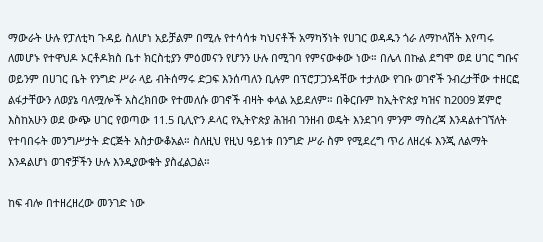ማውራት ሁሉ የፓለቲካ ጉዳይ ስለሆነ አይቻልም በሚሉ የተሳሳቱ ካህናቶች አማካኝነት የሀገር ወዳዱን ጎራ ለማኮላሽት እየጣሩ ለመሆኑ የተዋህዶ ኦርቶዶክስ ቤተ ክርስቲያን ምዕመናን የሆንን ሁሉ በሚገባ የምናውቀው ነው። በሌላ በኩል ደግሞ ወደ ሀገር ግቡና ወይንም በሀገር ቤት የንግድ ሥራ ላይ ብትሰማሩ ድጋፍ እንሰጣለን ቢሉም በፕሮፓጋንዳቸው ተታለው የገቡ ወገኖች ንብረታቸው ተዘርፎ ልፋታቸውን ለወያኔ ባለሟሎች አስረክበው የተመለሱ ወገኖች ብዛት ቀላል አይደለም። በቅርቡም ከኢትዮጵያ ካዝና ከ2009 ጀምሮ እስከአሁን ወደ ውጭ ሀገር የወጣው 11.5 ቢሊዮን ዶላር የኢትዮጵያ ሕዝብ ገንዘብ ወዴት እንደገባ ምንም ማስረጃ እንዳልተገኘለት የተባበሩት መንግሥታት ድርጅት አስታውቆአል። ስለዚህ የዚህ ዓይነቱ በንግድ ሥራ ስም የሚደረግ ጥሪ ለዘረፋ እንጂ ለልማት እንዳልሆነ ወገኖቻችን ሁሉ እንዲያውቁት ያስፈልጋል።

ከፍ ብሎ በተዘረዘረው መንገድ ነው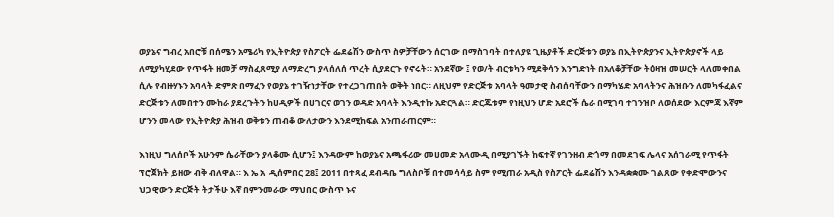ወያኔና ግብረ አበሮቹ በሰሜን አሜሪካ የኢትዮጵያ የስፖርት ፌደሬሽን ውስጥ ስዎቻቸውን ሰርገው በማስገባት በተለያዩ ጊዜያቶች ድርጅቱን ወያኔ በኢትዮጵያንና ኢትዮጵያኖች ላይ ለሚያካሂደው የጥፋት ዘመቻ ማስፈጸሚያ ለማድረግ ያላሰለሰ ጥረት ሲያደርጉ የኖሩት። አንደኛው ፤ የወ/ት ብርቱካን ሚደቅሳን እንግድነት በአለቆቻቸው ትዕዛዝ መሠርት ላለመቀበል ሲሉ የብዙሃኑን አባላት ድምጽ በማፈን የወያኔ ተገዥነታቸው የተረጋገጠበት ወቅት ነበር። ለዚህም የድርጅቱ አባላት ዓመታዊ ስብሰባቸውን በማካሄድ አባላትንና ሕዝቡን ለመካፋፈልና ድርጅቱን ለመበተን ሙከራ ያደረጉትን ከሀዲዎች በሀገርና ወገን ወዳድ አባላት እንዲተኩ አድርጓል። ድርጁቱም የነዚህን ሆድ አደሮች ሴራ በሚገባ ተገንዝቦ ለወሰደው እርምጃ እኛም ሆንን መላው የኢትዮጵያ ሕዝብ ወቅቱን ጠብቆ ውለታውን እንደሚከፍል አንጠራጠርም።

እነዚህ ግለሰቦች አሁንም ሴራቸውን ያላቆሙ ሲሆን፤ እንዳውም ከወያኔና አጫፋሪው መሀመድ አላሙዲ በሚያገኙት ከፍተኛ የገንዘብ ድጎማ በመደገፍ ሌላና አሰገራሚ የጥፋት ፕሮጀክት ይዘው ብቅ ብለዋል። እ ኤ አ  ዲሰምበር 28፤ 2011 በተጻፈ ደብዳቤ ግለስቦቹ በተመሳሳይ ስም የሚጠራ አዲስ የስፖርት ፌደሬሽን እንዳቋቋሙ ገልጸው የቀድሞውንና ህጋዊውን ድርጅት ትታችሁ እኛ በምንመራው ማህበር ውስጥ ኑና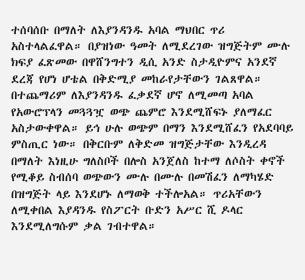ተሰባሰቡ በማለት ለእያንዳንዱ አባል ማህበር ጥሪ አስተላልፈዋል። በያዝነው ዓመት ለሚደረገው ዝግጅትም ሙሉ ክፍያ ፈጽመው በዋሸንግተን ዲሲ አንድ ስታዲዮምና አንደኛ ደረጃ የሆነ ሆቴል በቅድሚያ መከራየታቸውን ገልጸዋል። በተጨማሪም ለእያንዳንዱ ፈቃደኛ ሆኖ ለሚመጣ አባል የአውሮፕላን መጓጓዧ ወጭ ጨምሮ እንደሚሸፍኑ ያለማፈር አስታውቀዋል። ይኅ ሁሉ ወጭም በማን እንደሚሸፈን የአደባባይ ምስጢር ነው። በቅርቡም ለቅድመ ዝግጅታቸው እንዲረዳ በማለት እነዚሁ ግለስቦች በሎስ አንጀለስ ከተማ ለሶስት ቀኖች የሚቆይ ስብሰባ ወጭውን ሙሉ በሙሉ በመሽፈን ለማካሄድ በዝግጅት ላይ እንደሆኑ ለማወቅ ተችሎአል። ጥሪአቸውን ለሚቀበል እያዳንዱ የስፖርት ቡድን አሥር ሺ ዶላር እንደሚለግሱም ቃል ገብተዋል።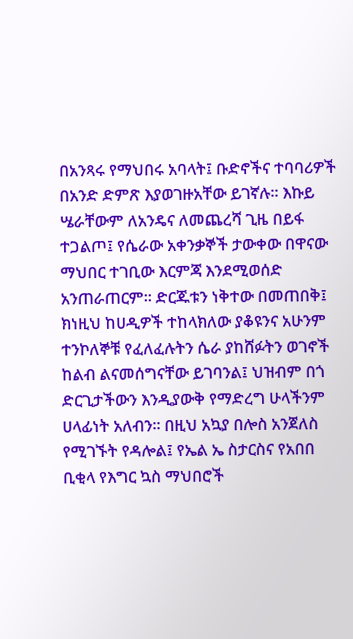በአንጻሩ የማህበሩ አባላት፤ ቡድኖችና ተባባሪዎች በአንድ ድምጽ እያወገዙአቸው ይገኛሉ። እኩይ ሤራቸውም ለአንዴና ለመጨረሻ ጊዜ በይፋ ተጋልጦ፤ የሴራው አቀንቃኞች ታውቀው በዋናው ማህበር ተገቢው እርምጃ እንደሚወሰድ አንጠራጠርም። ድርጁቱን ነቅተው በመጠበቅ፤ ክነዚህ ከሀዲዎች ተከላክለው ያቆዩንና አሁንም ተንኮለኞቹ የፈለፈሉትን ሴራ ያከሸፉትን ወገኖች ከልብ ልናመሰግናቸው ይገባንል፤ ህዝብም በጎ ድርጊታችውን እንዲያውቅ የማድረግ ሁላችንም ሀላፊነት አለብን። በዚህ አኳያ በሎስ አንጀለስ የሚገኙት የዳሎል፤ የኤል ኤ ስታርስና የአበበ ቢቂላ የእግር ኳስ ማህበሮች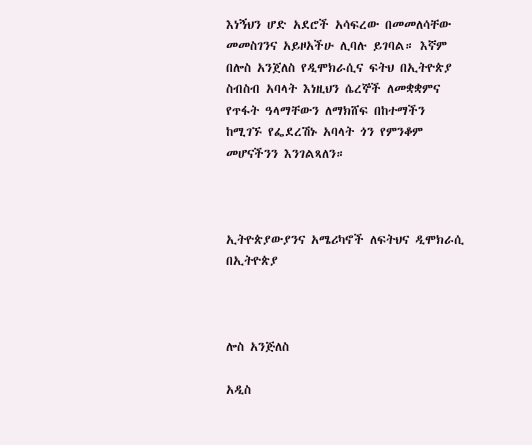እነኝህን ሆድ አደሮች አሳፍረው በመመለሳቸው መመስገንና አይዞአችሁ ሊባሉ ይገባል። እኛም በሎስ አንጀለስ የዲሞክራሲና ፍትህ በኢትዮጵያ ስብስብ አባላት እነዚህን ሴረኞች ለመቋቋምና የጥፋት ዓላማቸውን ለማክሸፍ በከተማችን ከሚገኙ የፌደረሽኑ አባላት ጎን የምንቆም መሆናችንን እንገልጻለን።



ኢትዮጵያውያንና አሜሪካኖች ለፍትህና ዲሞክራሲ በኢትዮጵያ



ሎስ አንጅለስ

አዲስ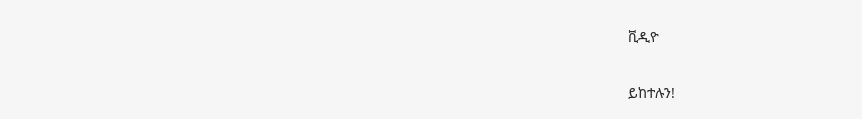ቪዲዮ

ይከተሉን!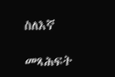ስለእኛ

መጻሕፍት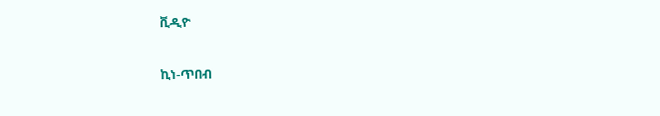ቪዲዮ

ኪነ-ጥበብ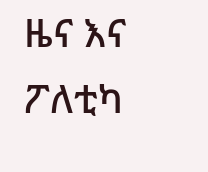ዜና እና ፖለቲካ